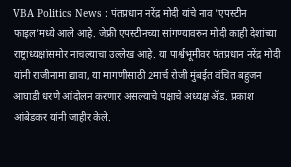VBA Politics News : पंतप्रधान नरेंद्र मोदी यांचे नाव 'एपस्टीन फाइल'मध्ये आले आहे. जेफ्री एपस्टीनच्या सांगण्यावरुन मोदी काही देशांच्या राष्ट्राध्यक्षांसमोर नाचल्याचा उल्लेख आहे. या पार्श्वभूमीवर पंतप्रधान नरेंद्र मोदी यांनी राजीनामा द्यावा, या मागणीसाठी 2मार्च रोजी मुंबईत वंचित बहुजन आघाडी धरणे आंदोलन करणार असल्याचे पक्षाचे अध्यक्ष ॲड. प्रकाश आंबेडकर यांनी जाहीर केले.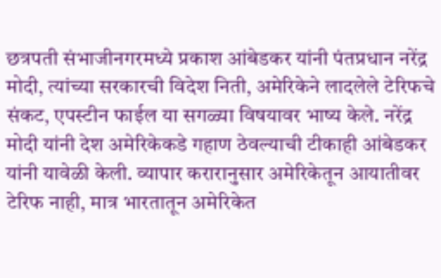छत्रपती संभाजीनगरमध्ये प्रकाश आंबेडकर यांनी पंतप्रधान नरेंद्र मोदी, त्यांच्या सरकारची विदेश निती, अमेरिकेने लादलेले टेरिफचे संकट, एपस्टीन फाईल या सगळ्या विषयावर भाष्य केले. नरेंद्र मोदी यांनी देश अमेरिकेकडे गहाण ठेवल्याची टीकाही आंबेडकर यांनी यावेळी केली. व्यापार करारानुसार अमेरिकेतून आयातीवर टेरिफ नाही, मात्र भारतातून अमेरिकेत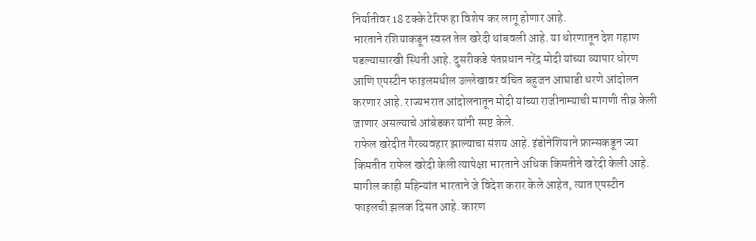निर्यातीवर 18 टक्के टेरिफ हा विशेष कर लागू होणार आहे.
भारताने रशियाकडून स्वस्त तेल खरेदी थांबवली आहे. या धोरणातून देश गहाण पडल्यासारखी स्थिती आहे. दुसरीकडे पंतप्रधान नरेंद्र मोदी यांच्या व्यापार धोरण आणि एपस्टीन फाइलमधील उल्लेखावर वंचित बहुजन आघाडी धरणे आंदोलन करणार आहे. राज्यभरात आंदोलनातून मोदी यांच्या राजीनाम्याची मागणी तीव्र केली जाणार असल्याचे आंबेडकर यांनी स्पष्ट केले.
राफेल खरेदीत गैरव्यवहार झाल्याचा संशय आहे. इंडोनेशियाने फ्रान्सकडून ज्या किमतीत राफेल खरेदी केली त्यापेक्षा भारताने अधिक किमतीने खरेदी केली आहे. मागील काही महिन्यांत भारताने जे विदेश करार केले आहेत, त्यात एपस्टीन फाइलची झलक दिसत आहे. कारण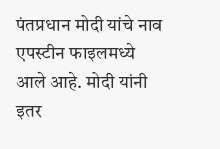पंतप्रधान मोदी यांचे नाव एपस्टीन फाइलमध्ये आले आहे. मोदी यांनी इतर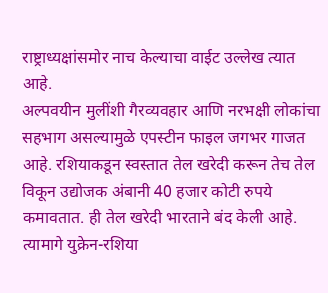राष्ट्राध्यक्षांसमोर नाच केल्याचा वाईट उल्लेख त्यात आहे.
अल्पवयीन मुलींशी गैरव्यवहार आणि नरभक्षी लोकांचा सहभाग असल्यामुळे एपस्टीन फाइल जगभर गाजत आहे. रशियाकडून स्वस्तात तेल खरेदी करून तेच तेल विकून उद्योजक अंबानी 40 हजार कोटी रुपये कमावतात. ही तेल खरेदी भारताने बंद केली आहे. त्यामागे युक्रेन-रशिया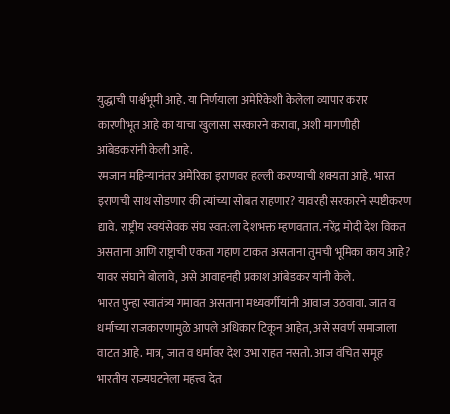युद्धाची पार्श्वभूमी आहे. या निर्णयाला अमेरिकेशी केलेला व्यापार करार कारणीभूत आहे का याचा खुलासा सरकारने करावा, अशी मागणीही आंबेडकरांनी केली आहे.
रमजान महिन्यानंतर अमेरिका इराणवर हल्ली करण्याची शक्यता आहे. भारत इराणची साथ सोडणार की त्यांच्या सोबत राहणार? यावरही सरकारने स्पष्टीकरण द्यावे. राष्ट्रीय स्वयंसेवक संघ स्वत:ला देशभक्त म्हणवतात. नरेंद्र मोदी देश विकत असताना आणि राष्ट्राची एकता गहाण टाकत असताना तुमची भूमिका काय आहे? यावर संघाने बोलावे, असे आवाहनही प्रकाश आंबेडकर यांनी केले.
भारत पुन्हा स्वातंत्र्य गमावत असताना मध्यवर्गीयांनी आवाज उठवावा. जात व धर्माच्या राजकारणामुळे आपले अधिकार टिकून आहेत, असे सवर्ण समाजाला वाटत आहे. मात्र, जात व धर्मावर देश उभा राहत नसतो. आज वंचित समूह भारतीय राज्यघटनेला महत्त्व देत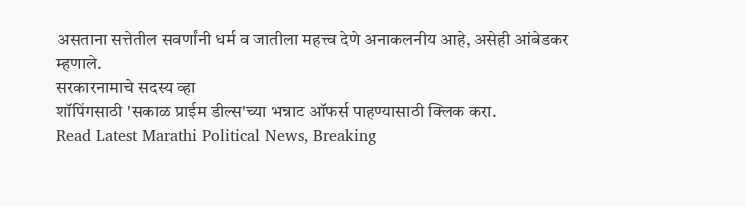असताना सत्तेतील सवर्णांनी धर्म व जातीला महत्त्व देणे अनाकलनीय आहे, असेही आंबेडकर म्हणाले.
सरकारनामाचे सदस्य व्हा
शॉपिंगसाठी 'सकाळ प्राईम डील्स'च्या भन्नाट ऑफर्स पाहण्यासाठी क्लिक करा.
Read Latest Marathi Political News, Breaking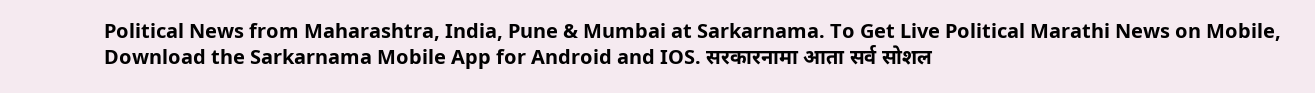Political News from Maharashtra, India, Pune & Mumbai at Sarkarnama. To Get Live Political Marathi News on Mobile, Download the Sarkarnama Mobile App for Android and IOS. सरकारनामा आता सर्व सोशल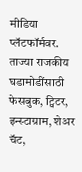मीडिया प्लॅटफॉर्मवर. ताज्या राजकीय घडामोडींसाठी फेसबुक, ट्विटर, इन्स्टाग्राम, शेअर चॅट,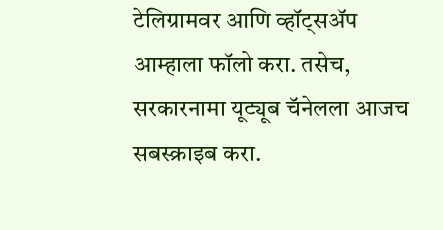टेलिग्रामवर आणि व्हॉट्सॲप आम्हाला फॉलो करा. तसेच, सरकारनामा यूट्यूब चॅनेलला आजच सबस्क्राइब करा.